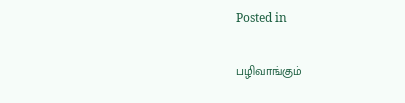Posted in

பழிவாங்கும்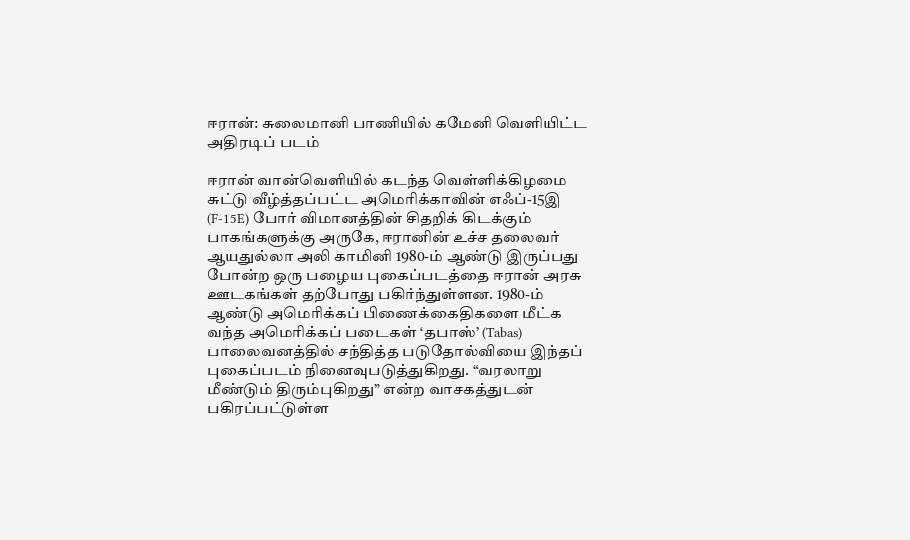ஈரான்: சுலைமானி பாணியில் கமேனி வெளியிட்ட அதிரடிப் படம்

ஈரான் வான்வெளியில் கடந்த வெள்ளிக்கிழமை சுட்டு வீழ்த்தப்பட்ட அமெரிக்காவின் எஃப்-15இ (F-15E) போர் விமானத்தின் சிதறிக் கிடக்கும் பாகங்களுக்கு அருகே, ஈரானின் உச்ச தலைவர் ஆயதுல்லா அலி காமினி 1980-ம் ஆண்டு இருப்பது போன்ற ஒரு பழைய புகைப்படத்தை ஈரான் அரசு ஊடகங்கள் தற்போது பகிர்ந்துள்ளன. 1980-ம் ஆண்டு அமெரிக்கப் பிணைக்கைதிகளை மீட்க வந்த அமெரிக்கப் படைகள் ‘தபாஸ்’ (Tabas) பாலைவனத்தில் சந்தித்த படுதோல்வியை இந்தப் புகைப்படம் நினைவுபடுத்துகிறது. “வரலாறு மீண்டும் திரும்புகிறது” என்ற வாசகத்துடன் பகிரப்பட்டுள்ள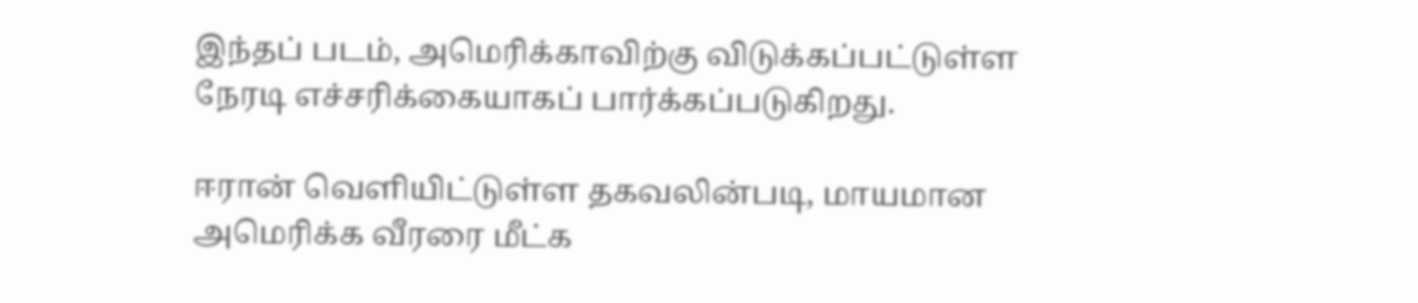இந்தப் படம், அமெரிக்காவிற்கு விடுக்கப்பட்டுள்ள நேரடி எச்சரிக்கையாகப் பார்க்கப்படுகிறது.

ஈரான் வெளியிட்டுள்ள தகவலின்படி, மாயமான அமெரிக்க வீரரை மீட்க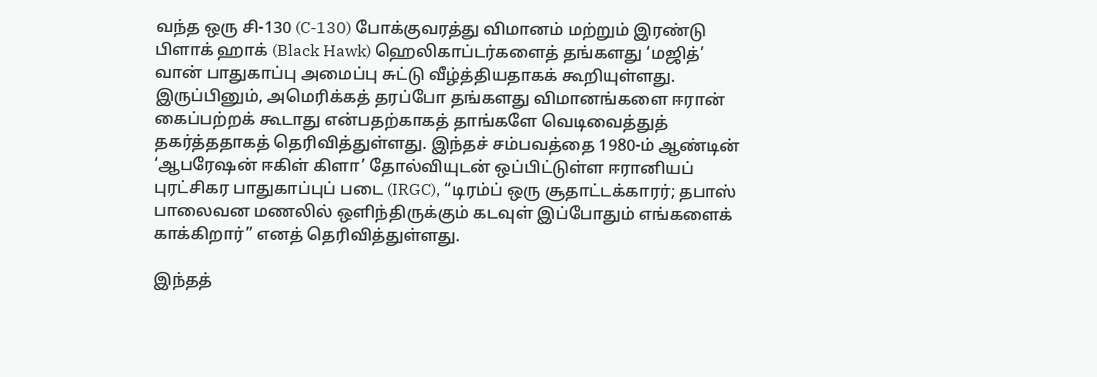வந்த ஒரு சி-130 (C-130) போக்குவரத்து விமானம் மற்றும் இரண்டு பிளாக் ஹாக் (Black Hawk) ஹெலிகாப்டர்களைத் தங்களது ‘மஜித்’ வான் பாதுகாப்பு அமைப்பு சுட்டு வீழ்த்தியதாகக் கூறியுள்ளது. இருப்பினும், அமெரிக்கத் தரப்போ தங்களது விமானங்களை ஈரான் கைப்பற்றக் கூடாது என்பதற்காகத் தாங்களே வெடிவைத்துத் தகர்த்ததாகத் தெரிவித்துள்ளது. இந்தச் சம்பவத்தை 1980-ம் ஆண்டின் ‘ஆபரேஷன் ஈகிள் கிளா’ தோல்வியுடன் ஒப்பிட்டுள்ள ஈரானியப் புரட்சிகர பாதுகாப்புப் படை (IRGC), “டிரம்ப் ஒரு சூதாட்டக்காரர்; தபாஸ் பாலைவன மணலில் ஒளிந்திருக்கும் கடவுள் இப்போதும் எங்களைக் காக்கிறார்” எனத் தெரிவித்துள்ளது.

இந்தத்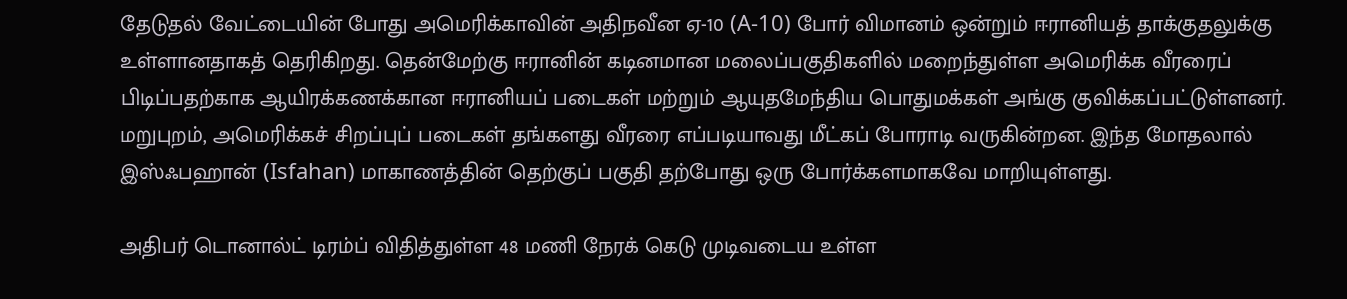தேடுதல் வேட்டையின் போது அமெரிக்காவின் அதிநவீன ஏ-10 (A-10) போர் விமானம் ஒன்றும் ஈரானியத் தாக்குதலுக்கு உள்ளானதாகத் தெரிகிறது. தென்மேற்கு ஈரானின் கடினமான மலைப்பகுதிகளில் மறைந்துள்ள அமெரிக்க வீரரைப் பிடிப்பதற்காக ஆயிரக்கணக்கான ஈரானியப் படைகள் மற்றும் ஆயுதமேந்திய பொதுமக்கள் அங்கு குவிக்கப்பட்டுள்ளனர். மறுபுறம், அமெரிக்கச் சிறப்புப் படைகள் தங்களது வீரரை எப்படியாவது மீட்கப் போராடி வருகின்றன. இந்த மோதலால் இஸ்ஃபஹான் (Isfahan) மாகாணத்தின் தெற்குப் பகுதி தற்போது ஒரு போர்க்களமாகவே மாறியுள்ளது.

அதிபர் டொனால்ட் டிரம்ப் விதித்துள்ள 48 மணி நேரக் கெடு முடிவடைய உள்ள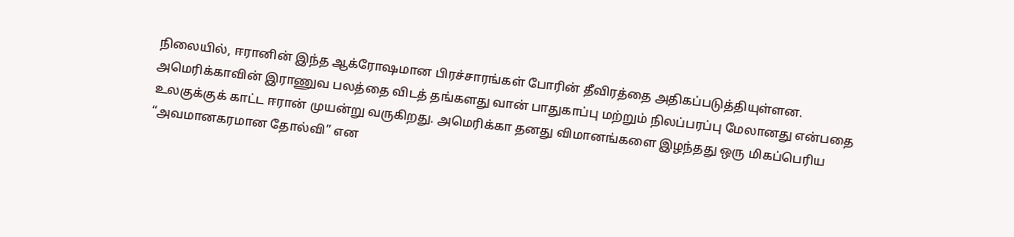நிலையில், ஈரானின் இந்த ஆக்ரோஷமான பிரச்சாரங்கள் போரின் தீவிரத்தை அதிகப்படுத்தியுள்ளன. அமெரிக்காவின் இராணுவ பலத்தை விடத் தங்களது வான் பாதுகாப்பு மற்றும் நிலப்பரப்பு மேலானது என்பதை உலகுக்குக் காட்ட ஈரான் முயன்று வருகிறது. அமெரிக்கா தனது விமானங்களை இழந்தது ஒரு மிகப்பெரிய “அவமானகரமான தோல்வி” என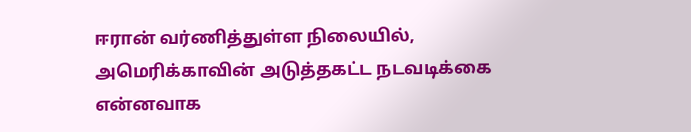ஈரான் வர்ணித்துள்ள நிலையில், அமெரிக்காவின் அடுத்தகட்ட நடவடிக்கை என்னவாக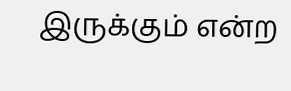இருக்கும் என்ற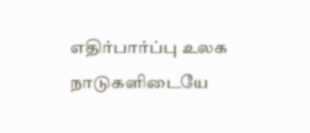எதிர்பார்ப்பு உலக நாடுகளிடையே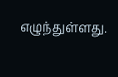எழுந்துள்ளது.